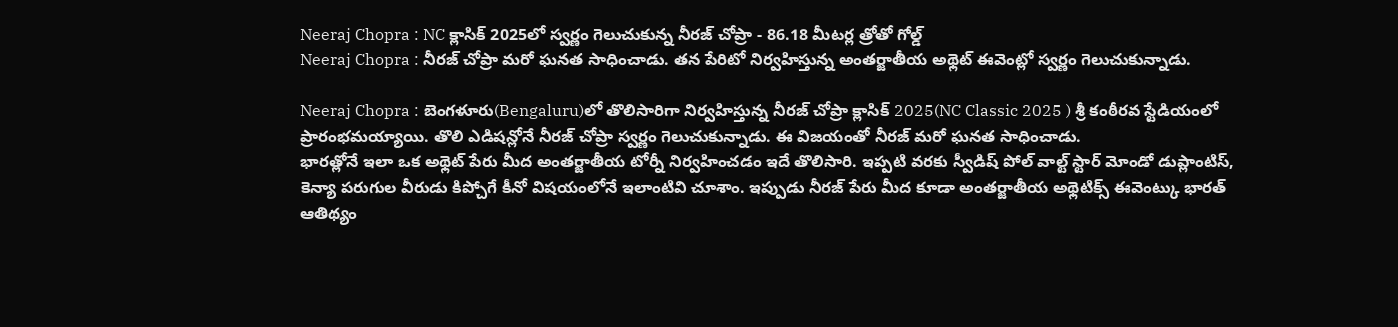Neeraj Chopra : NC క్లాసిక్ 2025లో స్వర్ణం గెలుచుకున్న నీరజ్ చోప్రా - 86.18 మీటర్ల త్రోతో గోల్డ్
Neeraj Chopra : నీరజ్ చోప్రా మరో ఘనత సాధించాడు. తన పేరిటో నిర్వహిస్తున్న అంతర్జాతీయ అథ్లెట్ ఈవెంట్లో స్వర్ణం గెలుచుకున్నాడు.

Neeraj Chopra : బెంగళూరు(Bengaluru)లో తొలిసారిగా నిర్వహిస్తున్న నీరజ్ చోప్రా క్లాసిక్ 2025(NC Classic 2025 ) శ్రీ కంఠీరవ స్టేడియంలో ప్రారంభమయ్యాయి. తొలి ఎడిషన్లోనే నీరజ్ చోప్రా స్వర్ణం గెలుచుకున్నాడు. ఈ విజయంతో నీరజ్ మరో ఘనత సాధించాడు.
భారత్లోనే ఇలా ఒక అథ్లెట్ పేరు మీద అంతర్జాతీయ టోర్నీ నిర్వహించడం ఇదే తొలిసారి. ఇప్పటి వరకు స్వీడిష్ పోల్ వాల్ట్ స్టార్ మోండో డుప్లాంటిస్, కెన్యా పరుగుల వీరుడు కిప్చోగే కీనో విషయంలోనే ఇలాంటివి చూశాం. ఇప్పుడు నీరజ్ పేరు మీద కూడా అంతర్జాతీయ అథ్లెటిక్స్ ఈవెంట్కు భారత్ ఆతిథ్యం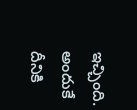ఇచ్చింది. అందుకే దీనికి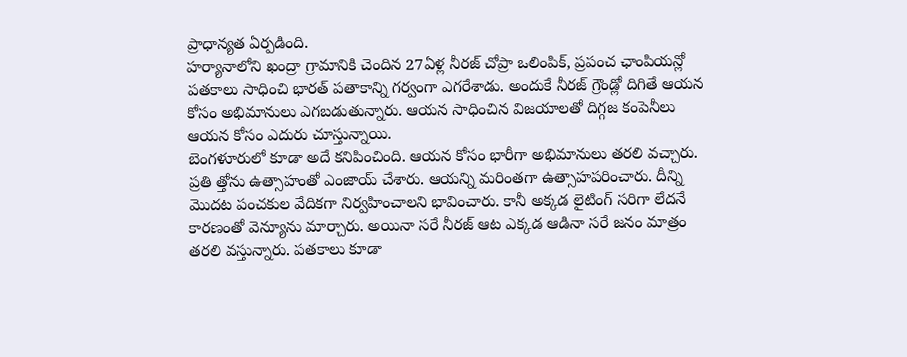ప్రాధాన్యత ఏర్పడింది.
హర్యానాలోని ఖంద్రా గ్రామానికి చెందిన 27ఏళ్ల నీరజ్ చోప్రా ఒలింపిక్, ప్రపంచ ఛాంపియన్లో పతకాలు సాధించి భారత్ పతాకాన్ని గర్వంగా ఎగరేశాడు. అందుకే నీరజ్ గ్రౌండ్లో దిగితే ఆయన కోసం అభిమానులు ఎగబడుతున్నారు. ఆయన సాధించిన విజయాలతో దిగ్గజ కంపెనీలు ఆయన కోసం ఎదురు చూస్తున్నాయి.
బెంగళూరులో కూడా అదే కనిపించింది. ఆయన కోసం భారీగా అభిమానులు తరలి వచ్చారు. ప్రతి త్తోను ఉత్సాహంతో ఎంజాయ్ చేశారు. ఆయన్ని మరింతగా ఉత్సాహపరించారు. దీన్ని మొదట పంచకుల వేదికగా నిర్వహించాలని భావించారు. కానీ అక్కడ లైటింగ్ సరిగా లేదనే కారణంతో వెన్యూను మార్చారు. అయినా సరే నీరజ్ ఆట ఎక్కడ ఆడినా సరే జనం మాత్రం తరలి వస్తున్నారు. పతకాలు కూడా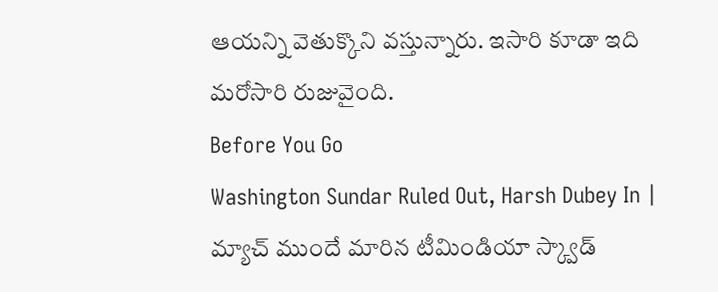ఆయన్ని వెతుక్కొని వస్తున్నారు. ఇసారి కూడా ఇది మరోసారి రుజువైంది.
Before You Go
Washington Sundar Ruled Out, Harsh Dubey In | మ్యాచ్ ముందే మారిన టీమిండియా స్క్వాడ్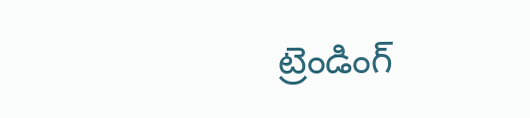ట్రెండింగ్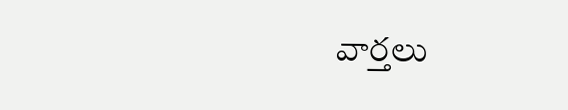వార్తలు